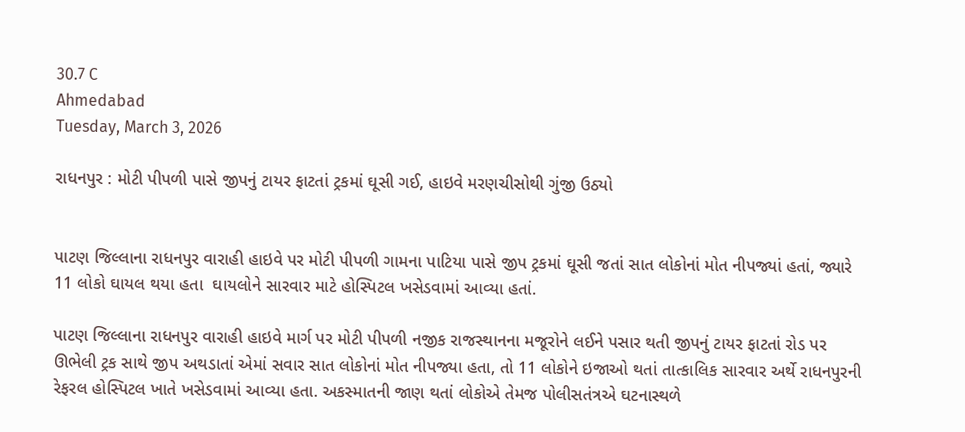30.7 C
Ahmedabad
Tuesday, March 3, 2026

રાધનપુર : મોટી પીપળી પાસે જીપનું ટાયર ફાટતાં ટ્રકમાં ઘૂસી ગઈ, હાઇવે મરણચીસોથી ગુંજી ઉઠ્યો


પાટણ જિલ્લાના રાધનપુર વારાહી હાઇવે પર મોટી પીપળી ગામના પાટિયા પાસે જીપ ટ્રકમાં ઘૂસી જતાં સાત લોકોનાં મોત નીપજ્યાં હતાં, જ્યારે 11 લોકો ઘાયલ થયા હતા  ઘાયલોને સારવાર માટે હોસ્પિટલ ખસેડવામાં આવ્યા હતાં.

પાટણ જિલ્લાના રાધનપુર વારાહી હાઇવે માર્ગ પર મોટી પીપળી નજીક રાજસ્થાનના મજૂરોને લઈને પસાર થતી જીપનું ટાયર ફાટતાં રોડ પર ઊભેલી ટ્રક સાથે જીપ અથડાતાં એમાં સવાર સાત લોકોનાં મોત નીપજ્યા હતા, તો 11 લોકોને ઇજાઓ થતાં તાત્કાલિક સારવાર અર્થે રાધનપુરની રેફરલ હોસ્પિટલ ખાતે ખસેડવામાં આવ્યા હતા. અકસ્માતની જાણ થતાં લોકોએ તેમજ પોલીસતંત્રએ ઘટનાસ્થળે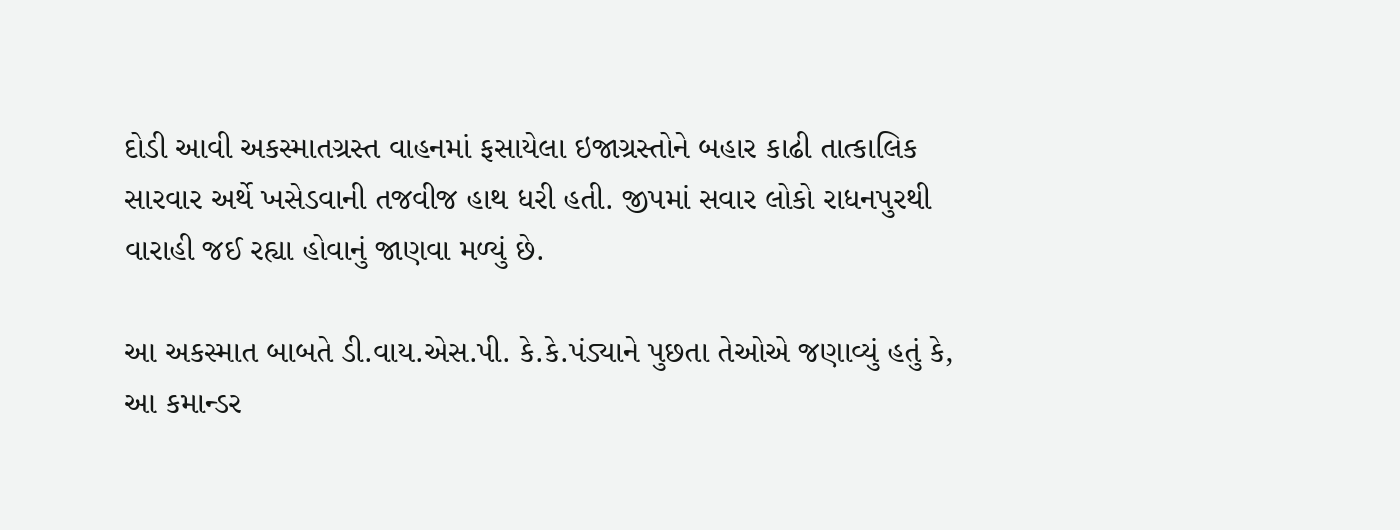દોડી આવી અકસ્માતગ્રસ્ત વાહનમાં ફસાયેલા ઇજાગ્રસ્તોને બહાર કાઢી તાત્કાલિક સારવાર અર્થે ખસેડવાની તજવીજ હાથ ધરી હતી. જીપમાં સવાર લોકો રાધનપુરથી વારાહી જઈ રહ્યા હોવાનું જાણવા મળ્યું છે.

આ અકસ્માત બાબતે ડી.વાય.એસ.પી. કે.કે.પંડ્યાને પુછતા તેઓએ જણાવ્યું હતું કે, આ કમાન્ડર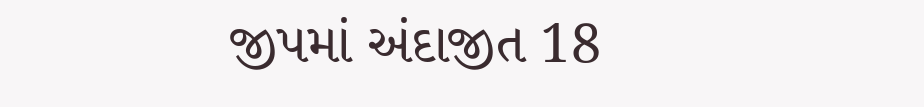જીપમાં અંદાજીત 18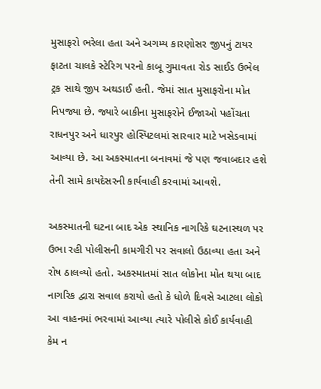મુસાફરો ભરેલા હતા અને અગમ્ય કારણોસર જીપનું ટાયર ફાટતા ચાલકે સ્ટેરિગ પરનો કાબૂ ગુમાવતા રોડ સાઈડ ઉભેલ ટ્રક સાથે જીપ અથડાઈ હતી. જેમાં સાત મુસાફરોના મોત નિપજ્યા છે. જ્યારે બાકીના મુસાફરોને ઈજાઓ પહોંચતા રાધનપુર અને ધારપુર હોસ્પિટલમાં સારવાર માટે ખસેડવામાં આવ્યા છે. આ અકસ્માતના બનાવમાં જે પણ જવાબદાર હશે તેની સામે કાયદેસરની કાર્યવાહી કરવામાં આવશે.

અકસ્માતની ઘટના બાદ એક સ્થાનિક નાગરિકે ઘટનાસ્થળ પર ઉભા રહી પોલીસની કામગીરી પર સવાલો ઉઠાવ્યા હતા અને રોષ ઠાલવ્યો હતો. અકસ્માતમાં સાત લોકોના મોત થયા બાદ નાગરિક દ્વારા સવાલ કરાયો હતો કે ધોળે દિવસે આટલા લોકો આ વાહનમાં ભરવામાં આવ્યા ત્યારે પોલીસે કોઈ કાર્યવાહી કેમ ન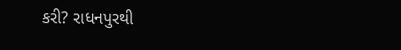કરી? રાધનપુરથી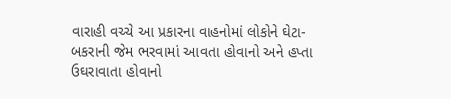વારાહી વચ્ચે આ પ્રકારના વાહનોમાં લોકોને ઘેટા-બકરાની જેમ ભરવામાં આવતા હોવાનો અને હપ્તા ઉઘરાવાતા હોવાનો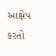આક્ષેપ કરતો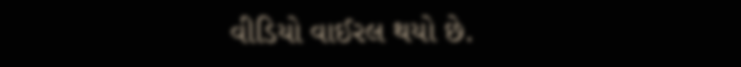વીડિયો વાઈરલ થયો છે.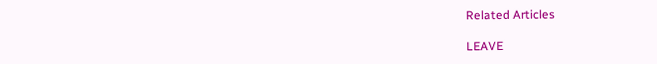Related Articles

LEAVE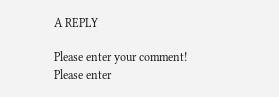A REPLY

Please enter your comment!
Please enter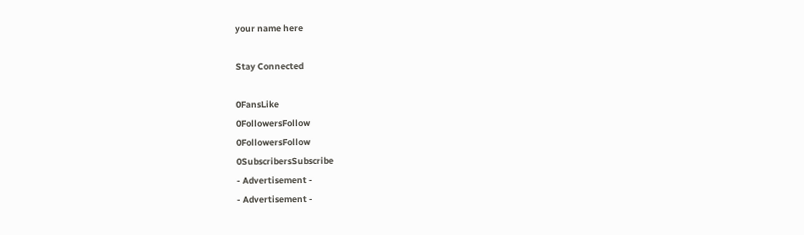your name here

Stay Connected

0FansLike
0FollowersFollow
0FollowersFollow
0SubscribersSubscribe
- Advertisement -
- Advertisement -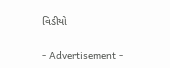વિડીયો

- Advertisement -